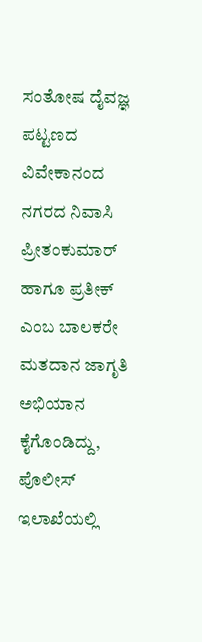ಸಂತೋಷ ದೈವಜ್ಞ
ಪಟ್ಟಣದ ವಿವೇಕಾನಂದ ನಗರದ ನಿವಾಸಿ ಪ್ರೀತಂಕುಮಾರ್ ಹಾಗೂ ಪ್ರತೀಕ್ ಎಂಬ ಬಾಲಕರೇ ಮತದಾನ ಜಾಗೃತಿ ಅಭಿಯಾನ ಕೈಗೊಂಡಿದ್ದು, ಪೊಲೀಸ್ ಇಲಾಖೆಯಲ್ಲಿ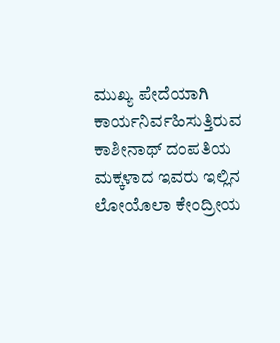ಮುಖ್ಯ ಪೇದೆಯಾಗಿ ಕಾರ್ಯನಿರ್ವಹಿಸುತ್ತಿರುವ ಕಾಶೀನಾಥ್ ದಂಪತಿಯ ಮಕ್ಕಳಾದ ಇವರು ಇಲ್ಲಿನ ಲೋಯೊಲಾ ಕೇಂದ್ರೀಯ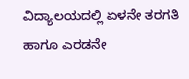ವಿದ್ಯಾಲಯದಲ್ಲಿ ಏಳನೇ ತರಗತಿ ಹಾಗೂ ಎರಡನೇ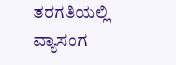ತರಗತಿಯಲ್ಲಿ ವ್ಯಾಸಂಗ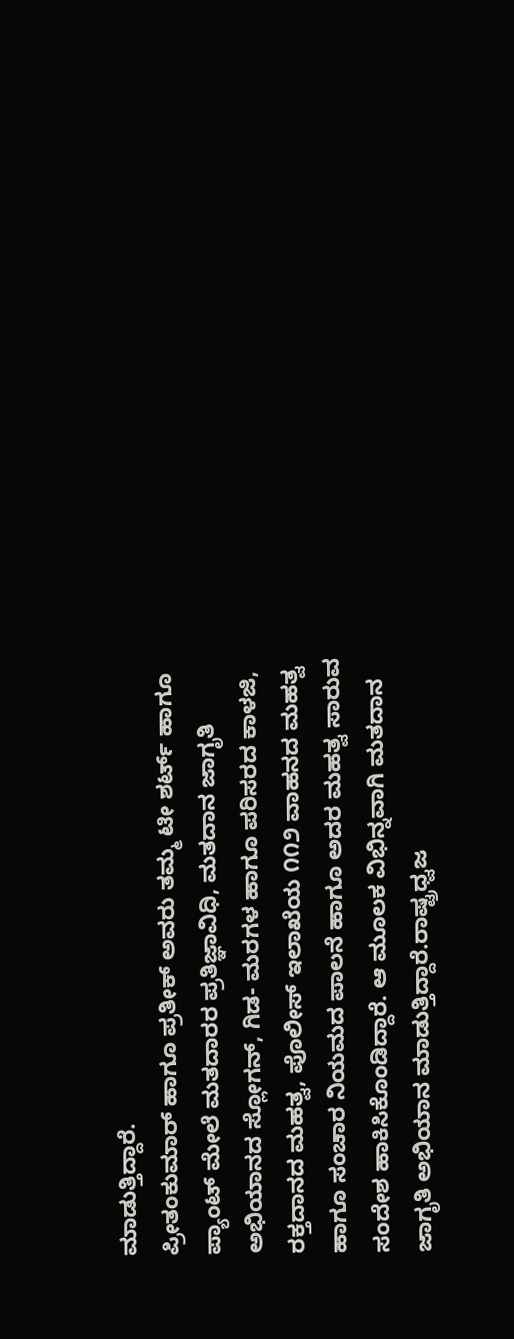ಮಾಡುತ್ತಿದ್ದಾರೆ.
ಪ್ರೀತಂಕುಮಾರ್ ಹಾಗೂ ಪ್ರತೀಕ್ ಅವರು ತಮ್ಮ ಟೀ ಶರ್ಟ್ ಹಾಗೂ ಪ್ಯಾಂಟ್ ಮೇಲೆ ಮತದಾರರ ಪ್ರತಿಜ್ಞಾವಿಧಿ, ಮತದಾನ ಜಾಗೃತಿ ಅಭಿಯಾನದ ಸ್ಲೋಗನ್, ಗಿಡ- ಮರಗಳ ಹಾಗೂ ಪರಿಸರದ ಕಾಳಜಿ, ರಕ್ತದಾನದ ಮಹತ್ವ, ಪೊಲೀಸ್ ಇಲಾಖೆಯ ೧೧೨ ವಾಹನದ ಮಹತ್ವ ಹಾಗೂ ಸಂಚಾರ ನಿಯಮದ ಪಾಲನೆ ಹಾಗೂ ಅದರ ಮಹತ್ವ ಸಾರುವ ಸಂದೇಶ ಹಾಕಿಸಿಕೊಂಡಿದ್ದಾರೆ. ಆ ಮೂಲಕ ವಿಭಿನ್ನವಾಗಿ ಮತದಾನ ಜಾಗೃತಿ ಅಭಿಯಾನ ಮಾಡುತ್ತಿದ್ದಾರೆ.ರಾಷ್ಟ್ರಧ್ವಜ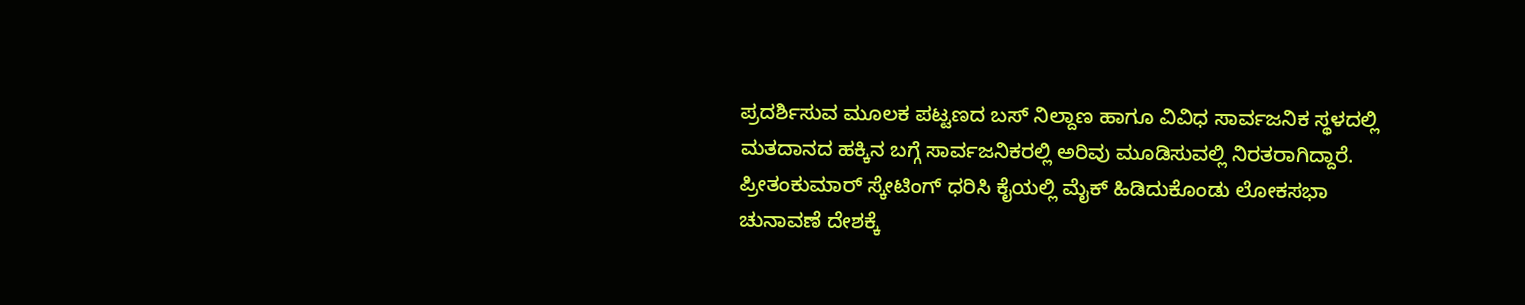ಪ್ರದರ್ಶಿಸುವ ಮೂಲಕ ಪಟ್ಟಣದ ಬಸ್ ನಿಲ್ದಾಣ ಹಾಗೂ ವಿವಿಧ ಸಾರ್ವಜನಿಕ ಸ್ಥಳದಲ್ಲಿ ಮತದಾನದ ಹಕ್ಕಿನ ಬಗ್ಗೆ ಸಾರ್ವಜನಿಕರಲ್ಲಿ ಅರಿವು ಮೂಡಿಸುವಲ್ಲಿ ನಿರತರಾಗಿದ್ದಾರೆ. ಪ್ರೀತಂಕುಮಾರ್ ಸ್ಕೇಟಿಂಗ್ ಧರಿಸಿ ಕೈಯಲ್ಲಿ ಮೈಕ್ ಹಿಡಿದುಕೊಂಡು ಲೋಕಸಭಾ ಚುನಾವಣೆ ದೇಶಕ್ಕೆ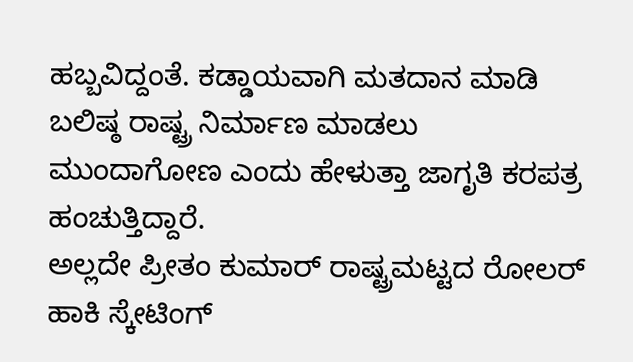ಹಬ್ಬವಿದ್ದಂತೆ. ಕಡ್ಡಾಯವಾಗಿ ಮತದಾನ ಮಾಡಿ ಬಲಿಷ್ಠ ರಾಷ್ಟ್ರ ನಿರ್ಮಾಣ ಮಾಡಲು ಮುಂದಾಗೋಣ ಎಂದು ಹೇಳುತ್ತಾ ಜಾಗೃತಿ ಕರಪತ್ರ ಹಂಚುತ್ತಿದ್ದಾರೆ.
ಅಲ್ಲದೇ ಪ್ರೀತಂ ಕುಮಾರ್ ರಾಷ್ಟ್ರಮಟ್ಟದ ರೋಲರ್ ಹಾಕಿ ಸ್ಕೇಟಿಂಗ್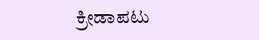ಕ್ರೀಡಾಪಟು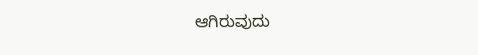ಆಗಿರುವುದು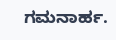ಗಮನಾರ್ಹ.